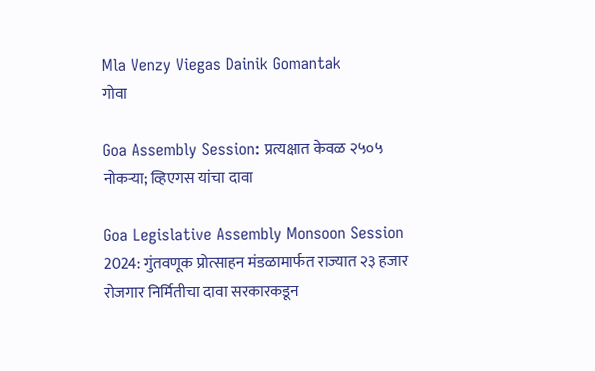Mla Venzy Viegas Dainik Gomantak
गोवा

Goa Assembly Session: प्रत्यक्षात केवळ २५०५ नोकऱ्या; व्हिएगस यांचा दावा

Goa Legislative Assembly Monsoon Session 2024: गुंतवणूक प्रोत्साहन मंडळामार्फत राज्यात २३ हजार रोजगार निर्मितीचा दावा सरकारकडून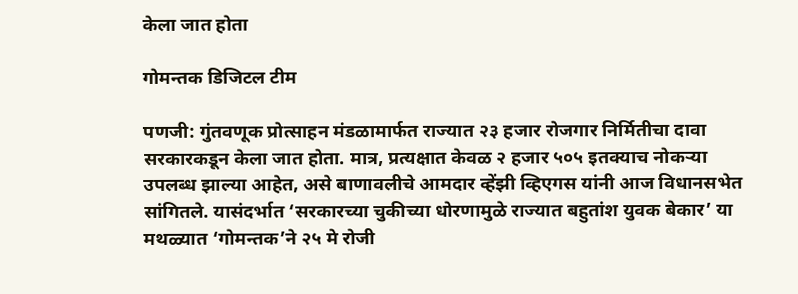केला जात होता

गोमन्तक डिजिटल टीम

पणजी: गुंतवणूक प्रोत्साहन मंडळामार्फत राज्यात २३ हजार रोजगार निर्मितीचा दावा सरकारकडून केला जात होता. मात्र, प्रत्यक्षात केवळ २ हजार ५०५ इतक्याच नोकऱ्या उपलब्ध झाल्या आहेत, असे बाणावलीचे आमदार व्हेंझी व्हिएगस यांनी आज विधानसभेत सांगितले. यासंदर्भात ‘सरकारच्या चुकीच्या धोरणामुळे राज्यात बहुतांश युवक बेकार’ या मथळ्यात ‘गोमन्तक’ने २५ मे रोजी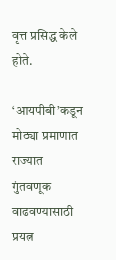वृत्त प्रसिद्ध केले होते.

‘आयपीबी’कडून मोठ्या प्रमाणात राज्यात गुंतवणूक वाढवण्यासाठी प्रयत्न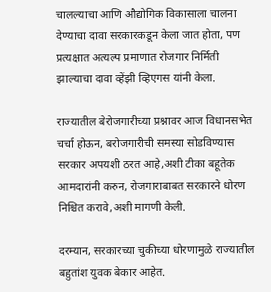चालल्याचा आणि औद्योगिक विकासाला चालना देण्याचा दावा सरकारकडून केला जात होता, पण प्रत्यक्षात अत्यल्प प्रमाणात रोजगार निर्मिती झाल्याचा दावा व्हेंझी व्हिएगस यांनी केला.

राज्यातील बेरोजगारीच्या प्रश्नावर आज विधानसभेत चर्चा होऊन, बरोजगारीची समस्या सोडविण्यास सरकार अपयशी ठरत आहे,अशी टीका बहूतेक आमदारांनी करुन, रोजगाराबाबत सरकारने धोरण निश्चित करावे,अशी मागणी केली.

दरम्यान, सरकारच्या चुकीच्या धोरणामुळे राज्यातील बहुतांश युवक बेकार आहेत.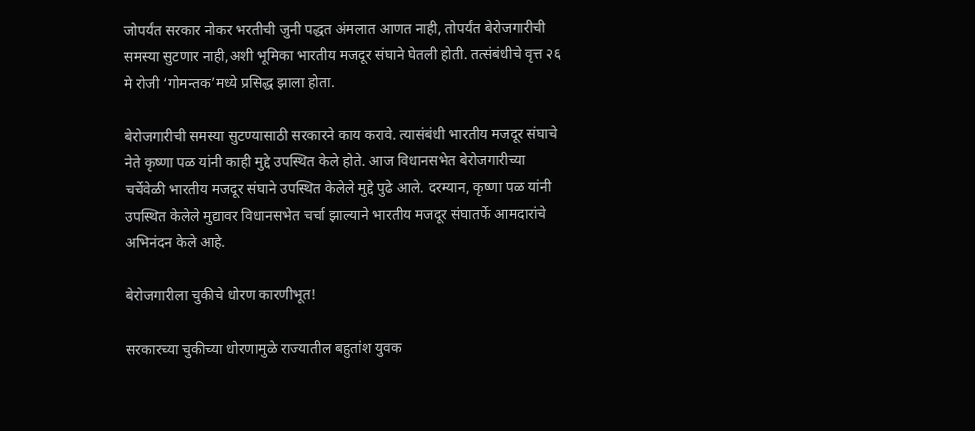जोपर्यंत सरकार नोकर भरतीची जुनी पद्धत अंमलात आणत नाही, तोपर्यंत बेरोजगारीची समस्या सुटणार नाही,अशी भूमिका भारतीय मजदूर संघाने घेतली होती. तत्संबंधीचे वृत्त २६ मे रोजी ‘गोमन्तक’मध्ये प्रसिद्ध झाला होता.

बेरोजगारीची समस्या सुटण्यासाठी सरकारने काय करावे. त्यासंबंधी भारतीय मजदूर संघाचे नेते कृष्णा पळ यांनी काही मुद्दे उपस्थित केले होते. आज विधानसभेत बेरोजगारीच्या चर्चेवेळी भारतीय मजदूर संघाने उपस्थित केलेले मुद्दे पुढे आले. दरम्यान, कृष्णा पळ यांनी उपस्थित केलेले मुद्यावर विधानसभेत चर्चा झाल्याने भारतीय मजदूर संघातर्फे आमदारांचे अभिनंदन केले आहे.

बेरोजगारीला चुकीचे धोरण कारणीभूत!

सरकारच्या चुकीच्या धोरणामुळे राज्यातील बहुतांश युवक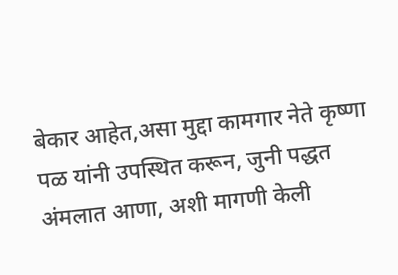बेकार आहेत,असा मुद्दा कामगार नेते कृष्णा पळ यांनी उपस्थित करून, जुनी पद्धत अंमलात आणा, अशी मागणी केली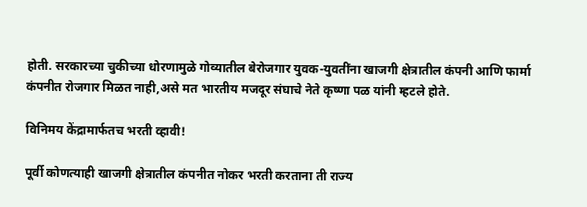होती. सरकारच्या चुकीच्या धोरणामुळे गोव्यातील बेरोजगार युवक-युवतींना खाजगी क्षेत्रातील कंपनी आणि फार्मा कंपनीत रोजगार मिळत नाही,असे मत भारतीय मजदूर संघाचे नेते कृष्णा पळ यांनी म्हटले होते.

विनिमय केंद्रामार्फतच भरती व्हावी!

पूर्वी कोणत्याही खाजगी क्षेत्रातील कंपनीत नोकर भरती करताना ती राज्य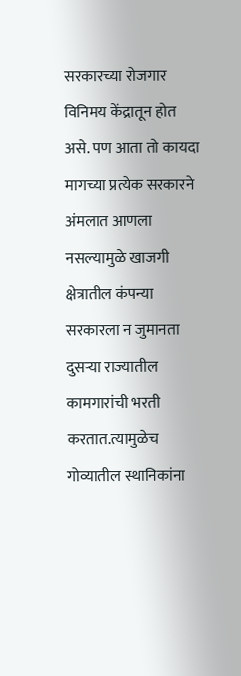सरकारच्या रोजगार विनिमय केंद्रातून होत असे. पण आता तो कायदा मागच्या प्रत्येक सरकारने अंमलात आणला नसल्यामुळे खाजगी क्षेत्रातील कंपन्या सरकारला न जुमानता दुसऱ्या राज्यातील कामगारांची भरती करतात.त्यामुळेच गोव्यातील स्थानिकांना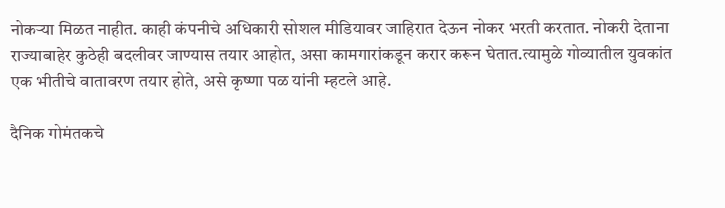नोकऱ्या मिळत नाहीत. काही कंपनीचे अधिकारी सोशल मीडियावर जाहिरात देऊन नोकर भरती करतात. नोकरी देताना राज्याबाहेर कुठेही बदलीवर जाण्यास तयार आहोत, असा कामगारांकडून करार करून घेतात.त्यामुळे गोव्यातील युवकांत एक भीतीचे वातावरण तयार होते, असे कृष्णा पळ यांनी म्हटले आहे.

दैनिक गोमंतकचे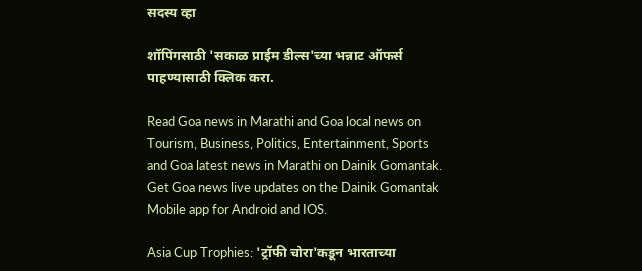सदस्य व्हा

शॉपिंगसाठी 'सकाळ प्राईम डील्स'च्या भन्नाट ऑफर्स पाहण्यासाठी क्लिक करा.

Read Goa news in Marathi and Goa local news on Tourism, Business, Politics, Entertainment, Sports and Goa latest news in Marathi on Dainik Gomantak. Get Goa news live updates on the Dainik Gomantak Mobile app for Android and IOS.

Asia Cup Trophies: 'ट्रॉफी चोरा'कडून भारताच्या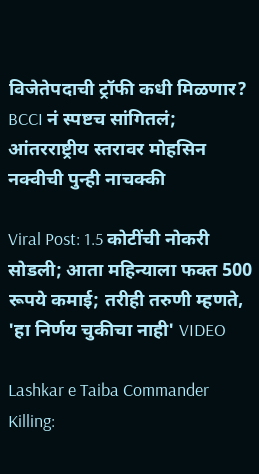विजेतेपदाची ट्रॉफी कधी मिळणार? BCCI नं स्पष्टच सांगितलं; आंतरराष्ट्रीय स्तरावर मोहसिन नक्वीची पुन्ही नाचक्की

Viral Post: 1.5 कोटींची नोकरी सोडली; आता महिन्याला फक्त 500 रूपये कमाई; तरीही तरुणी म्हणते, 'हा निर्णय चुकीचा नाही' VIDEO

Lashkar e Taiba Commander Killing: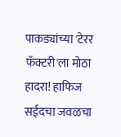पाकड्यांच्या 'टेरर फॅक्टरी'ला मोठा हादरा! हाफिज सईदचा जवळचा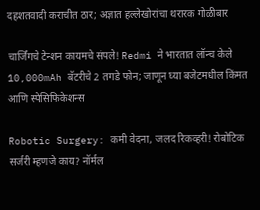दहशतवादी कराचीत ठार; अज्ञात हल्लेखोरांचा थरारक गोळीबार

चार्जिंगचे टेन्शन कायमचे संपले! Redmi ने भारतात लॉन्च केले 10,000mAh बॅटरीचे 2 तगडे फोन; जाणून घ्या बजेटमधील किंमत आणि स्पेसिफिकेशन्स

Robotic Surgery: कमी वेदना, जलद रिकव्हरी! रोबोटिक सर्जरी म्हणजे काय? नॉर्मल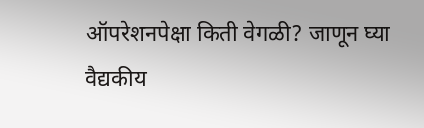ऑपरेशनपेक्षा किती वेगळी? जाणून घ्या वैद्यकीय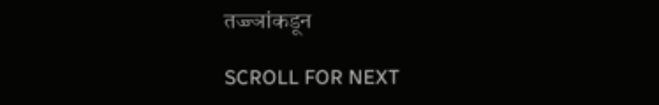तज्ज्ञांकडून

SCROLL FOR NEXT